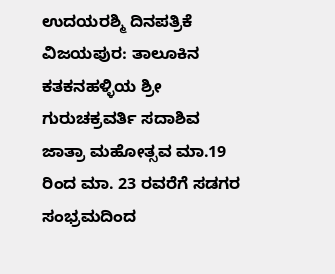ಉದಯರಶ್ಮಿ ದಿನಪತ್ರಿಕೆ
ವಿಜಯಪುರ: ತಾಲೂಕಿನ ಕತಕನಹಳ್ಳಿಯ ಶ್ರೀ ಗುರುಚಕ್ರವರ್ತಿ ಸದಾಶಿವ ಜಾತ್ರಾ ಮಹೋತ್ಸವ ಮಾ.19 ರಿಂದ ಮಾ. 23 ರವರೆಗೆ ಸಡಗರ ಸಂಭ್ರಮದಿಂದ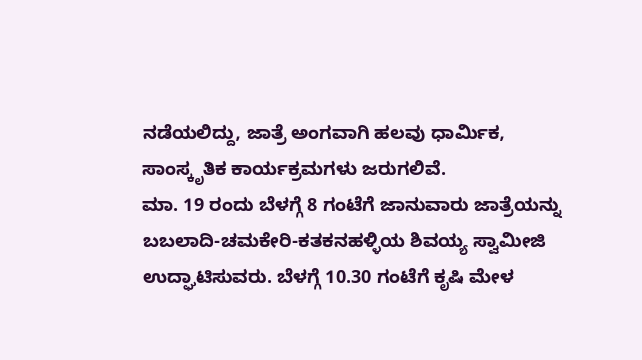ನಡೆಯಲಿದ್ದು, ಜಾತ್ರೆ ಅಂಗವಾಗಿ ಹಲವು ಧಾರ್ಮಿಕ, ಸಾಂಸ್ಕೃತಿಕ ಕಾರ್ಯಕ್ರಮಗಳು ಜರುಗಲಿವೆ.
ಮಾ. 19 ರಂದು ಬೆಳಗ್ಗೆ 8 ಗಂಟೆಗೆ ಜಾನುವಾರು ಜಾತ್ರೆಯನ್ನು ಬಬಲಾದಿ-ಚಮಕೇರಿ-ಕತಕನಹಳ್ಳಿಯ ಶಿವಯ್ಯ ಸ್ವಾಮೀಜಿ ಉದ್ಘಾಟಿಸುವರು. ಬೆಳಗ್ಗೆ 10.30 ಗಂಟೆಗೆ ಕೃಷಿ ಮೇಳ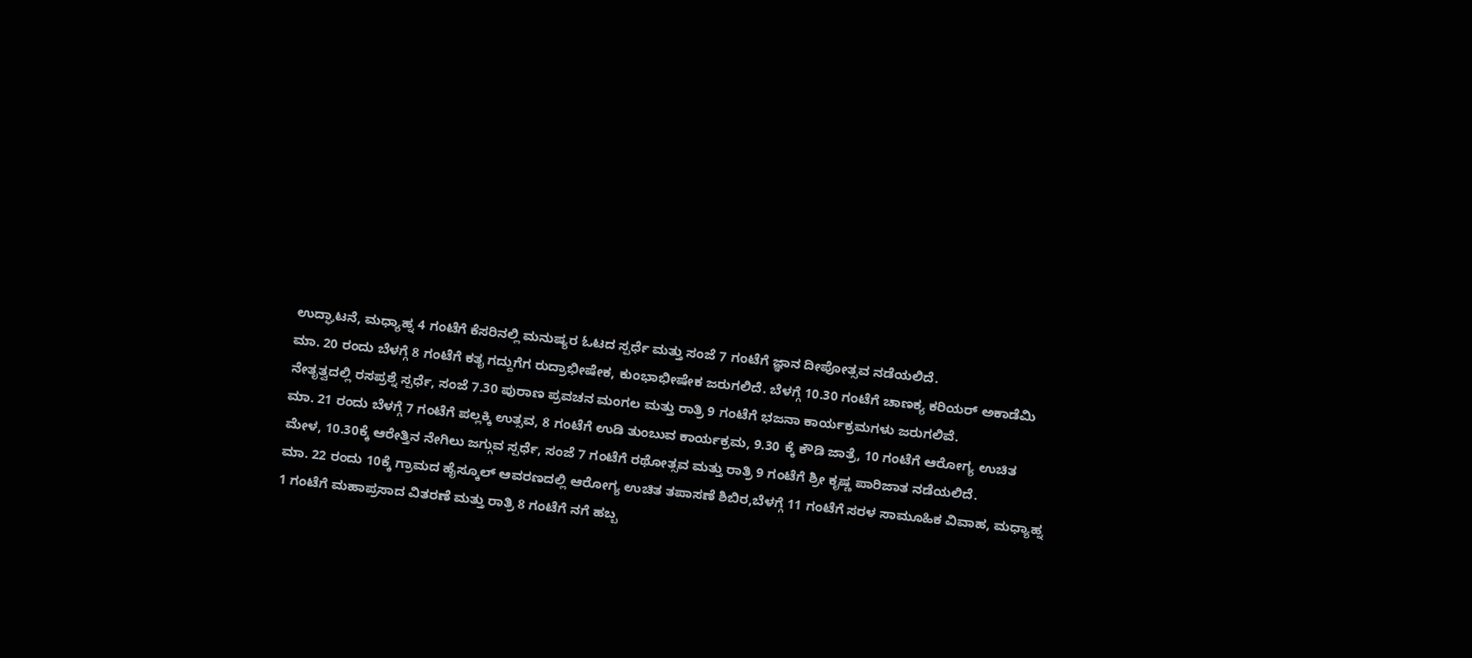ಉದ್ಘಾಟನೆ, ಮಧ್ಯಾಹ್ನ 4 ಗಂಟೆಗೆ ಕೆಸರಿನಲ್ಲಿ ಮನುಷ್ಯರ ಓಟದ ಸ್ಪರ್ಧೆ ಮತ್ತು ಸಂಜೆ 7 ಗಂಟೆಗೆ ಜ್ಞಾನ ದೀಪೋತ್ಸವ ನಡೆಯಲಿದೆ.
ಮಾ. 20 ರಂದು ಬೆಳಗ್ಗೆ 8 ಗಂಟೆಗೆ ಕತೃ ಗದ್ದುಗೆಗ ರುದ್ರಾಭೀಷೇಕ, ಕುಂಭಾಭೀಷೇಕ ಜರುಗಲಿದೆ. ಬೆಳಗ್ಗೆ 10.30 ಗಂಟೆಗೆ ಚಾಣಕ್ಯ ಕರಿಯರ್ ಅಕಾಡೆಮಿ ನೇತೃತ್ವದಲ್ಲಿ ರಸಪ್ರಶ್ನೆ ಸ್ಪರ್ಧೆ, ಸಂಜೆ 7.30 ಪುರಾಣ ಪ್ರವಚನ ಮಂಗಲ ಮತ್ತು ರಾತ್ರಿ 9 ಗಂಟೆಗೆ ಭಜನಾ ಕಾರ್ಯಕ್ರಮಗಳು ಜರುಗಲಿವೆ.
ಮಾ. 21 ರಂದು ಬೆಳಗ್ಗೆ 7 ಗಂಟೆಗೆ ಪಲ್ಲಕ್ಕಿ ಉತ್ಸವ, 8 ಗಂಟೆಗೆ ಉಡಿ ತುಂಬುವ ಕಾರ್ಯಕ್ರಮ, 9.30 ಕ್ಕೆ ಕೌಡಿ ಜಾತ್ರೆ, 10 ಗಂಟೆಗೆ ಆರೋಗ್ಯ ಉಚಿತ ಮೇಳ, 10.30ಕ್ಕೆ ಆರೇತ್ತಿನ ನೇಗಿಲು ಜಗ್ಗುವ ಸ್ಪರ್ಧೆ, ಸಂಜೆ 7 ಗಂಟೆಗೆ ರಥೋತ್ಸವ ಮತ್ತು ರಾತ್ರಿ 9 ಗಂಟೆಗೆ ಶ್ರೀ ಕೃಷ್ಣ ಪಾರಿಜಾತ ನಡೆಯಲಿದೆ.
ಮಾ. 22 ರಂದು 10ಕ್ಕೆ ಗ್ರಾಮದ ಹೈಸ್ಕೂಲ್ ಆವರಣದಲ್ಲಿ ಆರೋಗ್ಯ ಉಚಿತ ತಪಾಸಣೆ ಶಿಬಿರ,ಬೆಳಗ್ಗೆ 11 ಗಂಟೆಗೆ ಸರಳ ಸಾಮೂಹಿಕ ವಿವಾಹ, ಮಧ್ಯಾಹ್ನ 1 ಗಂಟೆಗೆ ಮಹಾಪ್ರಸಾದ ವಿತರಣೆ ಮತ್ತು ರಾತ್ರಿ 8 ಗಂಟೆಗೆ ನಗೆ ಹಬ್ಬ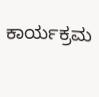ಕಾರ್ಯಕ್ರಮ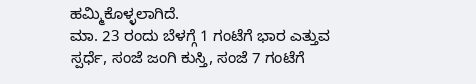ಹಮ್ಮಿಕೊಳ್ಳಲಾಗಿದೆ.
ಮಾ. 23 ರಂದು ಬೆಳಗ್ಗೆ 1 ಗಂಟೆಗೆ ಭಾರ ಎತ್ತುವ ಸ್ಪರ್ಧೆ, ಸಂಜೆ ಜಂಗಿ ಕುಸ್ತಿ, ಸಂಜೆ 7 ಗಂಟೆಗೆ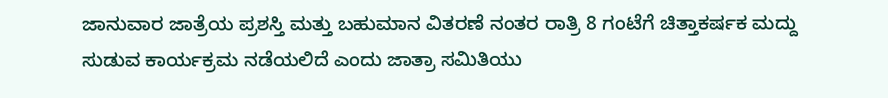ಜಾನುವಾರ ಜಾತ್ರೆಯ ಪ್ರಶಸ್ತಿ ಮತ್ತು ಬಹುಮಾನ ವಿತರಣೆ ನಂತರ ರಾತ್ರಿ 8 ಗಂಟೆಗೆ ಚಿತ್ತಾಕರ್ಷಕ ಮದ್ದು ಸುಡುವ ಕಾರ್ಯಕ್ರಮ ನಡೆಯಲಿದೆ ಎಂದು ಜಾತ್ರಾ ಸಮಿತಿಯು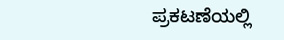ಪ್ರಕಟಣೆಯಲ್ಲಿ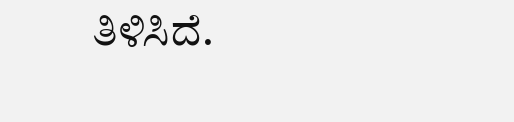ತಿಳಿಸಿದೆ.